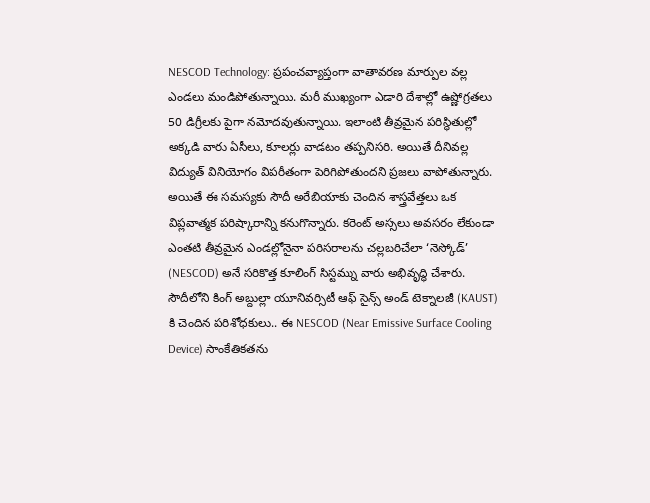NESCOD Technology: ప్రపంచవ్యాప్తంగా వాతావరణ మార్పుల వల్ల ఎండలు మండిపోతున్నాయి. మరీ ముఖ్యంగా ఎడారి దేశాల్లో ఉష్ణోగ్రతలు 50 డిగ్రీలకు పైగా నమోదవుతున్నాయి. ఇలాంటి తీవ్రమైన పరిస్థితుల్లో అక్కడి వారు ఏసీలు, కూలర్లు వాడటం తప్పనిసరి. అయితే దీనివల్ల విద్యుత్ వినియోగం విపరీతంగా పెరిగిపోతుందని ప్రజలు వాపోతున్నారు. అయితే ఈ సమస్యకు సౌదీ అరేబియాకు చెందిన శాస్త్రవేత్తలు ఒక విప్లవాత్మక పరిష్కారాన్ని కనుగొన్నారు. కరెంట్ అస్సలు అవసరం లేకుండా ఎంతటి తీవ్రమైన ఎండల్లోనైనా పరిసరాలను చల్లబరిచేలా ‘నెస్కోడ్’ (NESCOD) అనే సరికొత్త కూలింగ్ సిస్టమ్ను వారు అభివృద్ధి చేశారు.
సౌదీలోని కింగ్ అబ్దుల్లా యూనివర్సిటీ ఆఫ్ సైన్స్ అండ్ టెక్నాలజీ (KAUST) కి చెందిన పరిశోధకులు.. ఈ NESCOD (Near Emissive Surface Cooling Device) సాంకేతికతను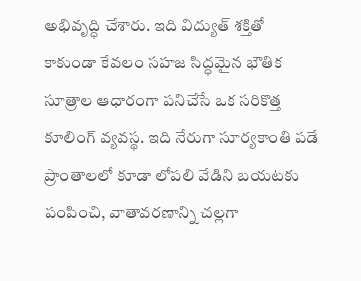అభివృద్ధి చేశారు. ఇది విద్యుత్ శక్తితో కాకుండా కేవలం సహజ సిద్ధమైన భౌతిక సూత్రాల ఆధారంగా పనిచేసే ఒక సరికొత్త కూలింగ్ వ్యవస్థ. ఇది నేరుగా సూర్యకాంతి పడే ప్రాంతాలలో కూడా లోపలి వేడిని బయటకు పంపించి, వాతావరణాన్ని చల్లగా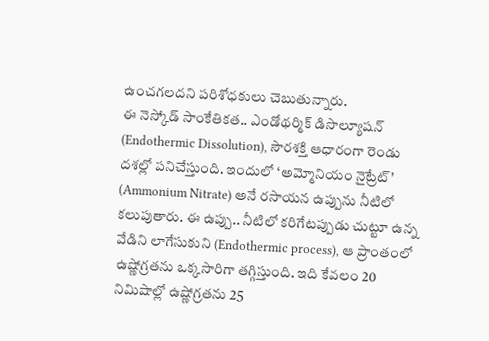ఉంచగలదని పరిశోధకులు చెబుతున్నారు.
ఈ నెస్కోడ్ సాంకేతికత.. ఎండోథర్మిక్ డిసొల్యూషన్ (Endothermic Dissolution), సౌరశక్తి ఆధారంగా రెండు దశల్లో పనిచేస్తుంది. ఇందులో ‘అమ్మోనియం నైట్రేట్’ (Ammonium Nitrate) అనే రసాయన ఉప్పును నీటిలో కలుపుతారు. ఈ ఉప్పు.. నీటిలో కరిగేటప్పుడు చుట్టూ ఉన్న వేడిని లాగేసుకుని (Endothermic process), ఆ ప్రాంతంలో ఉష్ణోగ్రతను ఒక్కసారిగా తగ్గిస్తుంది. ఇది కేవలం 20 నిమిషాల్లో ఉష్ణోగ్రతను 25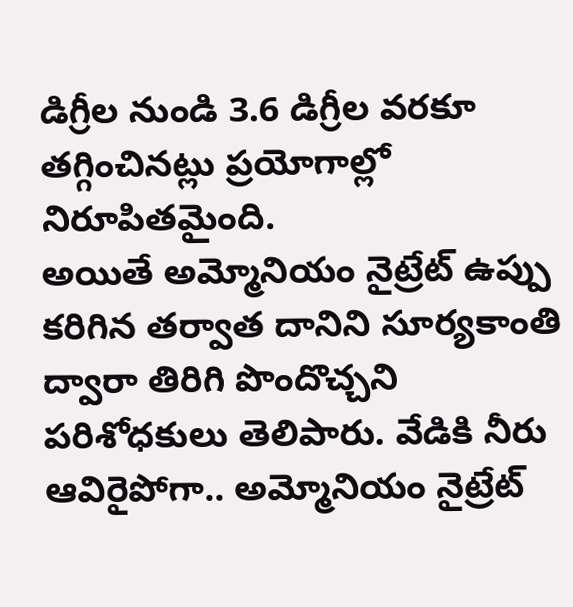డిగ్రీల నుండి 3.6 డిగ్రీల వరకూ తగ్గించినట్లు ప్రయోగాల్లో నిరూపితమైంది.
అయితే అమ్మోనియం నైట్రేట్ ఉప్పు కరిగిన తర్వాత దానిని సూర్యకాంతి ద్వారా తిరిగి పొందొచ్చని పరిశోధకులు తెలిపారు. వేడికి నీరు ఆవిరైపోగా.. అమ్మోనియం నైట్రేట్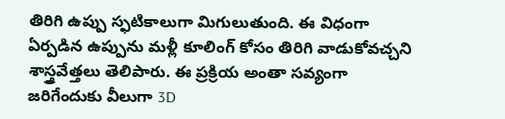తిరిగి ఉప్పు స్ఫటికాలుగా మిగులుతుంది. ఈ విధంగా ఏర్పడిన ఉప్పును మళ్లీ కూలింగ్ కోసం తిరిగి వాడుకోవచ్చని శాస్త్రవేత్తలు తెలిపారు. ఈ ప్రక్రియ అంతా సవ్యంగా జరిగేందుకు వీలుగా 3D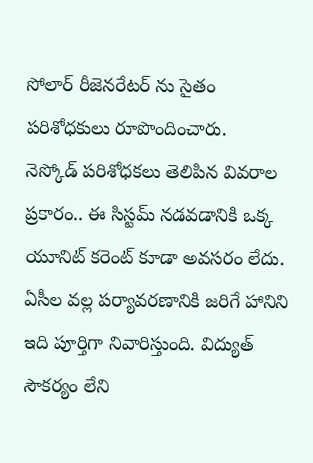సోలార్ రీజెనరేటర్ ను సైతం పరిశోధకులు రూపొందించారు.
నెస్కోడ్ పరిశోధకలు తెలిపిన వివరాల ప్రకారం.. ఈ సిస్టమ్ నడవడానికి ఒక్క యూనిట్ కరెంట్ కూడా అవసరం లేదు. ఏసీల వల్ల పర్యావరణానికి జరిగే హానిని ఇది పూర్తిగా నివారిస్తుంది. విద్యుత్ సౌకర్యం లేని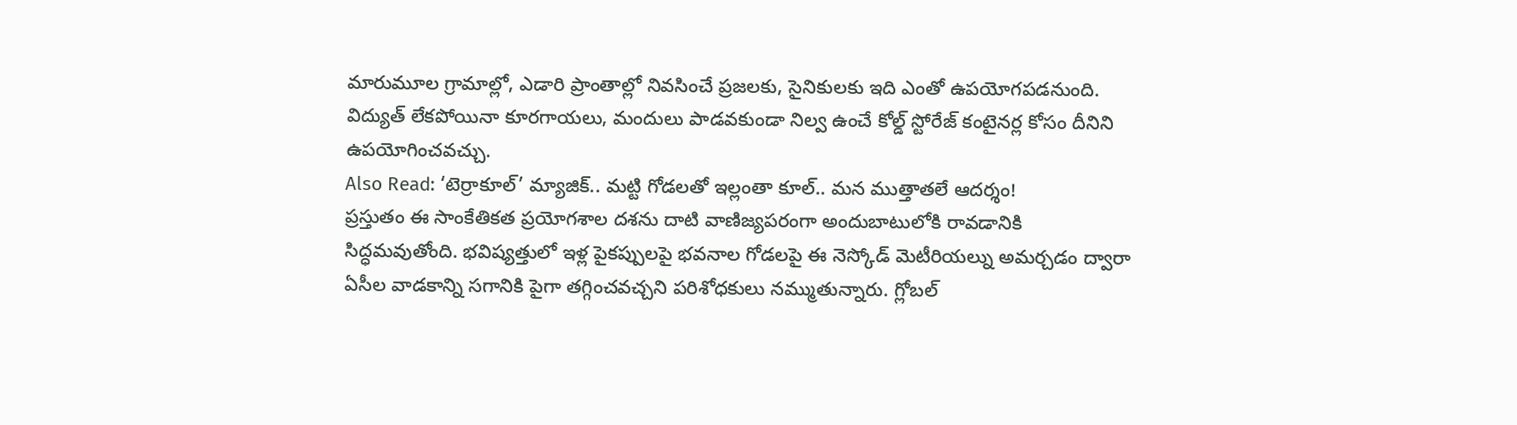మారుమూల గ్రామాల్లో, ఎడారి ప్రాంతాల్లో నివసించే ప్రజలకు, సైనికులకు ఇది ఎంతో ఉపయోగపడనుంది. విద్యుత్ లేకపోయినా కూరగాయలు, మందులు పాడవకుండా నిల్వ ఉంచే కోల్డ్ స్టోరేజ్ కంటైనర్ల కోసం దీనిని ఉపయోగించవచ్చు.
Also Read: ‘టెర్రాకూల్’ మ్యాజిక్.. మట్టి గోడలతో ఇల్లంతా కూల్.. మన ముత్తాతలే ఆదర్శం!
ప్రస్తుతం ఈ సాంకేతికత ప్రయోగశాల దశను దాటి వాణిజ్యపరంగా అందుబాటులోకి రావడానికి సిద్ధమవుతోంది. భవిష్యత్తులో ఇళ్ల పైకప్పులపై భవనాల గోడలపై ఈ నెస్కోడ్ మెటీరియల్ను అమర్చడం ద్వారా ఏసీల వాడకాన్ని సగానికి పైగా తగ్గించవచ్చని పరిశోధకులు నమ్ముతున్నారు. గ్లోబల్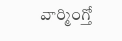వార్మింగ్తో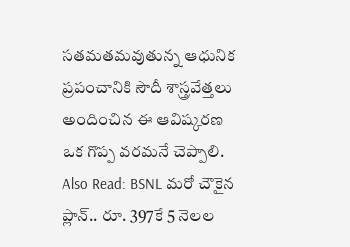సతమతమవుతున్న ఆధునిక ప్రపంచానికి సౌదీ శాస్త్రవేత్తలు అందించిన ఈ ఆవిష్కరణ ఒక గొప్ప వరమనే చెప్పాలి.
Also Read: BSNL మరో చౌకైన ప్లాన్.. రూ. 397కే 5 నెలల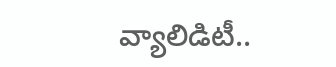వ్యాలిడిటీ..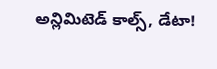అన్లిమిటెడ్ కాల్స్, డేటా!